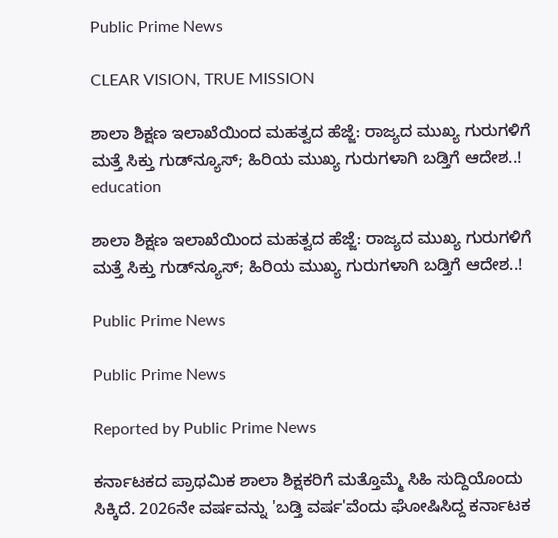Public Prime News

CLEAR VISION, TRUE MISSION

ಶಾಲಾ ಶಿಕ್ಷಣ ಇಲಾಖೆಯಿಂದ ಮಹತ್ವದ ಹೆಜ್ಜೆ: ರಾಜ್ಯದ ಮುಖ್ಯ ಗುರುಗಳಿಗೆ ಮತ್ತೆ ಸಿಕ್ತು ಗುಡ್‌ನ್ಯೂಸ್; ಹಿರಿಯ ಮುಖ್ಯ ಗುರುಗಳಾಗಿ ಬಡ್ತಿಗೆ ಆದೇಶ..!
education

ಶಾಲಾ ಶಿಕ್ಷಣ ಇಲಾಖೆಯಿಂದ ಮಹತ್ವದ ಹೆಜ್ಜೆ: ರಾಜ್ಯದ ಮುಖ್ಯ ಗುರುಗಳಿಗೆ ಮತ್ತೆ ಸಿಕ್ತು ಗುಡ್‌ನ್ಯೂಸ್; ಹಿರಿಯ ಮುಖ್ಯ ಗುರುಗಳಾಗಿ ಬಡ್ತಿಗೆ ಆದೇಶ..!

Public Prime News

Public Prime News

Reported by Public Prime News

ಕರ್ನಾಟಕದ ಪ್ರಾಥಮಿಕ ಶಾಲಾ ಶಿಕ್ಷಕರಿಗೆ ಮತ್ತೊಮ್ಮೆ ಸಿಹಿ ಸುದ್ದಿಯೊಂದು ಸಿಕ್ಕಿದೆ. 2026ನೇ ವರ್ಷವನ್ನು 'ಬಡ್ತಿ ವರ್ಷ'ವೆಂದು ಘೋಷಿಸಿದ್ದ ಕರ್ನಾಟಕ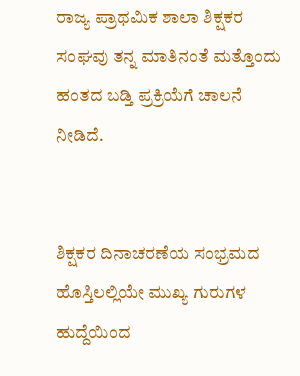ರಾಜ್ಯ ಪ್ರಾಥಮಿಕ ಶಾಲಾ ಶಿಕ್ಷಕರ ಸಂಘವು ತನ್ನ ಮಾತಿನಂತೆ ಮತ್ತೊಂದು ಹಂತದ ಬಡ್ತಿ ಪ್ರಕ್ರಿಯೆಗೆ ಚಾಲನೆ ನೀಡಿದೆ.


ಶಿಕ್ಷಕರ ದಿನಾಚರಣೆಯ ಸಂಭ್ರಮದ ಹೊಸ್ತಿಲಲ್ಲಿಯೇ ಮುಖ್ಯ ಗುರುಗಳ ಹುದ್ದೆಯಿಂದ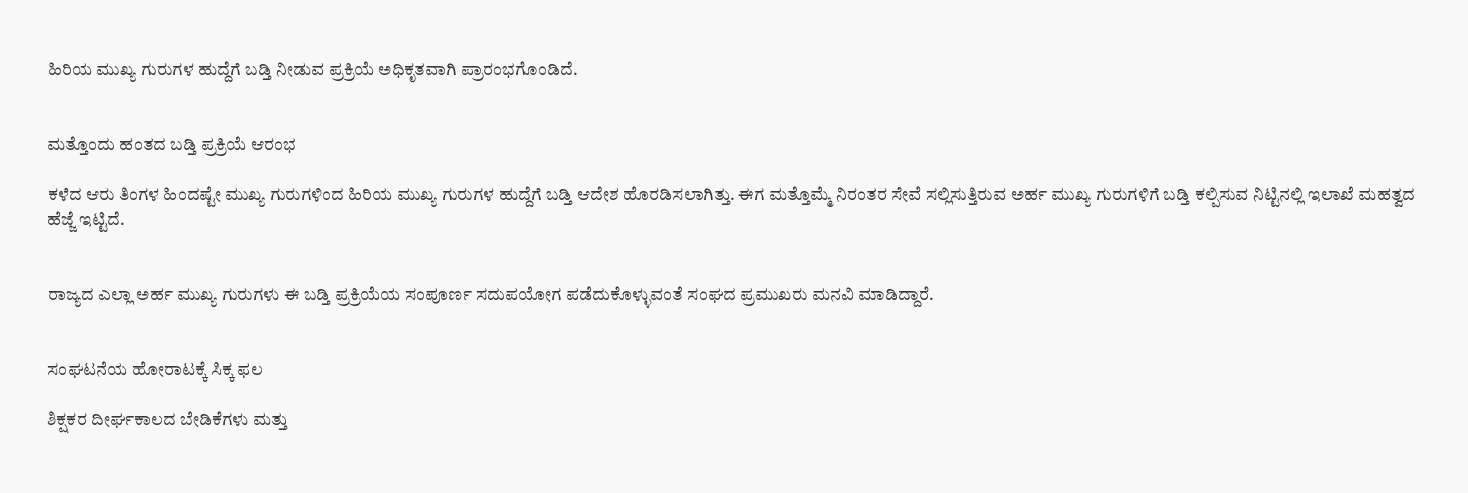ಹಿರಿಯ ಮುಖ್ಯ ಗುರುಗಳ ಹುದ್ದೆಗೆ ಬಡ್ತಿ ನೀಡುವ ಪ್ರಕ್ರಿಯೆ ಅಧಿಕೃತವಾಗಿ ಪ್ರಾರಂಭಗೊಂಡಿದೆ.


ಮತ್ತೊಂದು ಹಂತದ ಬಡ್ತಿ ಪ್ರಕ್ರಿಯೆ ಆರಂಭ

ಕಳೆದ ಆರು ತಿಂಗಳ ಹಿಂದಷ್ಟೇ ಮುಖ್ಯ ಗುರುಗಳಿಂದ ಹಿರಿಯ ಮುಖ್ಯ ಗುರುಗಳ ಹುದ್ದೆಗೆ ಬಡ್ತಿ ಆದೇಶ ಹೊರಡಿಸಲಾಗಿತ್ತು. ಈಗ ಮತ್ತೊಮ್ಮೆ ನಿರಂತರ ಸೇವೆ ಸಲ್ಲಿಸುತ್ತಿರುವ ಅರ್ಹ ಮುಖ್ಯ ಗುರುಗಳಿಗೆ ಬಡ್ತಿ ಕಲ್ಪಿಸುವ ನಿಟ್ಟಿನಲ್ಲಿ ಇಲಾಖೆ ಮಹತ್ವದ ಹೆಜ್ಜೆ ಇಟ್ಟಿದೆ.


ರಾಜ್ಯದ ಎಲ್ಲಾ ಅರ್ಹ ಮುಖ್ಯ ಗುರುಗಳು ಈ ಬಡ್ತಿ ಪ್ರಕ್ರಿಯೆಯ ಸಂಪೂರ್ಣ ಸದುಪಯೋಗ ಪಡೆದುಕೊಳ್ಳುವಂತೆ ಸಂಘದ ಪ್ರಮುಖರು ಮನವಿ ಮಾಡಿದ್ದಾರೆ.


ಸಂಘಟನೆಯ ಹೋರಾಟಕ್ಕೆ ಸಿಕ್ಕ ಫಲ

ಶಿಕ್ಷಕರ ದೀರ್ಘಕಾಲದ ಬೇಡಿಕೆಗಳು ಮತ್ತು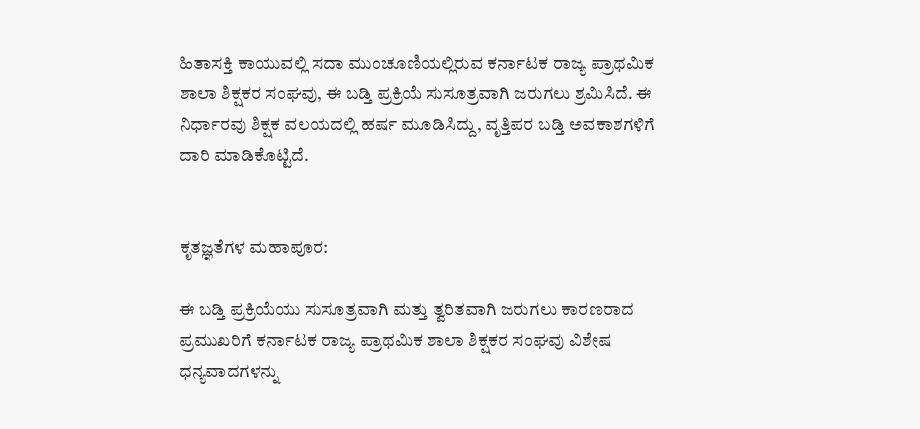ಹಿತಾಸಕ್ತಿ ಕಾಯುವಲ್ಲಿ ಸದಾ ಮುಂಚೂಣಿಯಲ್ಲಿರುವ ಕರ್ನಾಟಕ ರಾಜ್ಯ ಪ್ರಾಥಮಿಕ ಶಾಲಾ ಶಿಕ್ಷಕರ ಸಂಘವು, ಈ ಬಡ್ತಿ ಪ್ರಕ್ರಿಯೆ ಸುಸೂತ್ರವಾಗಿ ಜರುಗಲು ಶ್ರಮಿಸಿದೆ. ಈ ನಿರ್ಧಾರವು ಶಿಕ್ಷಕ ವಲಯದಲ್ಲಿ ಹರ್ಷ ಮೂಡಿಸಿದ್ದು, ವೃತ್ತಿಪರ ಬಡ್ತಿ ಅವಕಾಶಗಳಿಗೆ ದಾರಿ ಮಾಡಿಕೊಟ್ಟಿದೆ.


ಕೃತಜ್ಞತೆಗಳ ಮಹಾಪೂರ:

ಈ ಬಡ್ತಿ ಪ್ರಕ್ರಿಯೆಯು ಸುಸೂತ್ರವಾಗಿ ಮತ್ತು ತ್ವರಿತವಾಗಿ ಜರುಗಲು ಕಾರಣರಾದ ಪ್ರಮುಖರಿಗೆ ಕರ್ನಾಟಕ ರಾಜ್ಯ ಪ್ರಾಥಮಿಕ ಶಾಲಾ ಶಿಕ್ಷಕರ ಸಂಘವು ವಿಶೇಷ ಧನ್ಯವಾದಗಳನ್ನು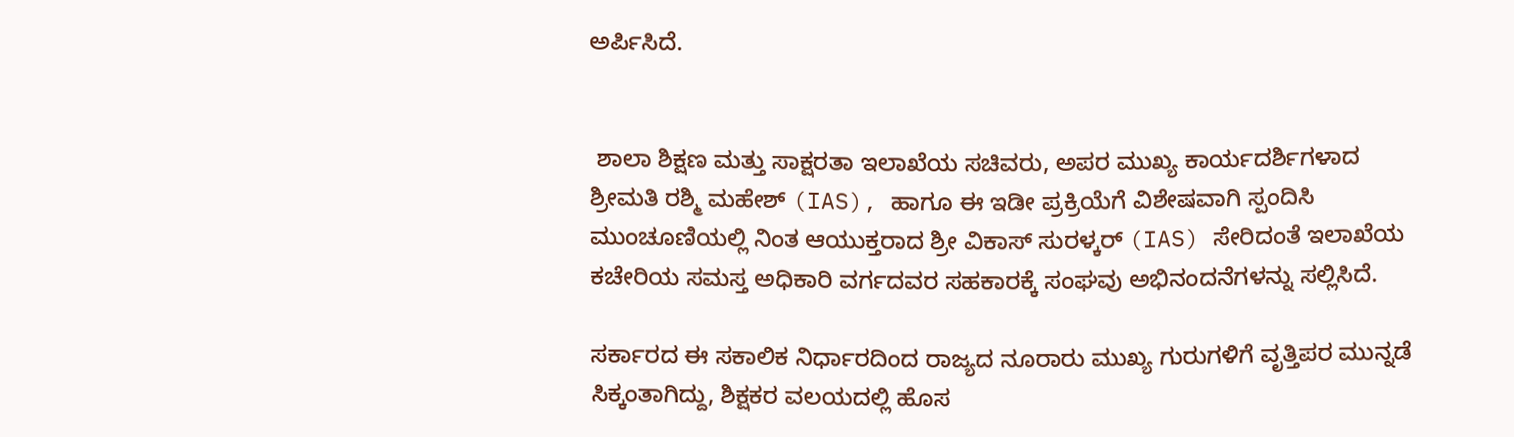ಅರ್ಪಿಸಿದೆ.


 ಶಾಲಾ ಶಿಕ್ಷಣ ಮತ್ತು ಸಾಕ್ಷರತಾ ಇಲಾಖೆಯ ಸಚಿವರು, ಅಪರ ಮುಖ್ಯ ಕಾರ್ಯದರ್ಶಿಗಳಾದ ಶ್ರೀಮತಿ ರಶ್ಮಿ ಮಹೇಶ್ (IAS), ಹಾಗೂ ಈ ಇಡೀ ಪ್ರಕ್ರಿಯೆಗೆ ವಿಶೇಷವಾಗಿ ಸ್ಪಂದಿಸಿ ಮುಂಚೂಣಿಯಲ್ಲಿ ನಿಂತ ಆಯುಕ್ತರಾದ ಶ್ರೀ ವಿಕಾಸ್ ಸುರಳ್ಕರ್ (IAS) ಸೇರಿದಂತೆ ಇಲಾಖೆಯ ಕಚೇರಿಯ ಸಮಸ್ತ ಅಧಿಕಾರಿ ವರ್ಗದವರ ಸಹಕಾರಕ್ಕೆ ಸಂಘವು ಅಭಿನಂದನೆಗಳನ್ನು ಸಲ್ಲಿಸಿದೆ.

ಸರ್ಕಾರದ ಈ ಸಕಾಲಿಕ ನಿರ್ಧಾರದಿಂದ ರಾಜ್ಯದ ನೂರಾರು ಮುಖ್ಯ ಗುರುಗಳಿಗೆ ವೃತ್ತಿಪರ ಮುನ್ನಡೆ ಸಿಕ್ಕಂತಾಗಿದ್ದು, ಶಿಕ್ಷಕರ ವಲಯದಲ್ಲಿ ಹೊಸ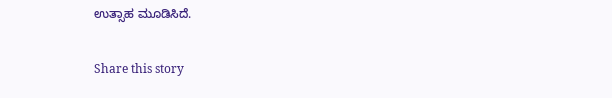ಉತ್ಸಾಹ ಮೂಡಿಸಿದೆ.

Share this story